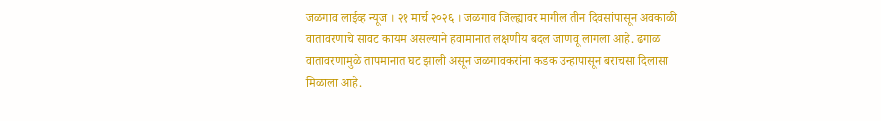जळगाव लाईव्ह न्यूज । २१ मार्च २०२६ । जळगाव जिल्ह्यावर मागील तीन दिवसांपासून अवकाळी वातावरणाचे सावट कायम असल्याने हवामानात लक्षणीय बदल जाणवू लागला आहे. ढगाळ वातावरणामुळे तापमानात घट झाली असून जळगावकरांना कडक उन्हापासून बराचसा दिलासा मिळाला आहे.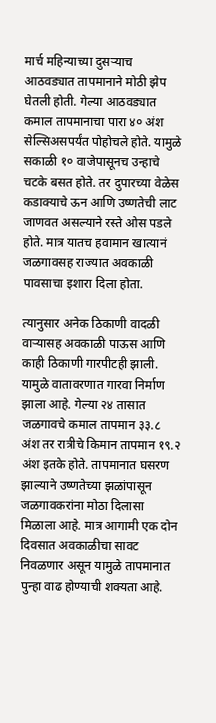मार्च महिन्याच्या दुसऱ्याच आठवड्यात तापमानाने मोठी झेप घेतली होती. गेल्या आठवड्यात कमाल तापमानाचा पारा ४० अंश सेल्सिअसपर्यंत पोहोचले होते. यामुळे सकाळी १० वाजेपासूनच उन्हाचे चटके बसत होते. तर दुपारच्या वेळेस कडाक्याचे ऊन आणि उष्णतेची लाट जाणवत असल्याने रस्ते ओस पडले होते. मात्र यातच हवामान खात्यानं जळगावसह राज्यात अवकाळी पावसाचा इशारा दिला होता.

त्यानुसार अनेक ठिकाणी वादळी वाऱ्यासह अवकाळी पाऊस आणि काही ठिकाणी गारपीटही झाली. यामुळे वातावरणात गारवा निर्माण झाला आहे. गेल्या २४ तासात जळगावचे कमाल तापमान ३३.८ अंश तर रात्रीचे किमान तापमान १९.२ अंश इतके होते. तापमानात घसरण झाल्याने उष्णतेच्या झळांपासून जळगावकरांना मोठा दिलासा मिळाला आहे. मात्र आगामी एक दोन दिवसात अवकाळीचा सावट निवळणार असून यामुळे तापमानात पुन्हा वाढ होण्याची शक्यता आहे.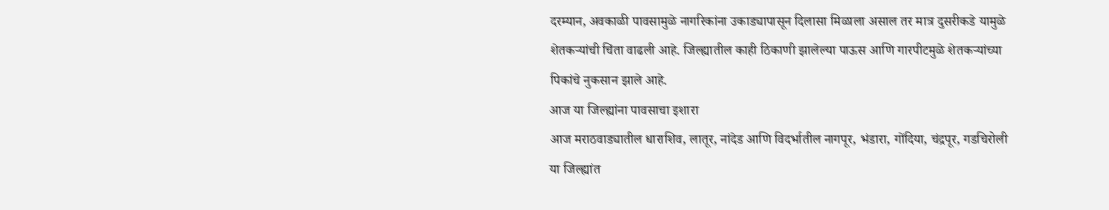दरम्यान, अवकाळी पावसामुळे नागरिकांना उकाड्यापासून दिलासा मिळाला असाल तर मात्र दुसरीकडे यामुळे शेतकऱ्यांची चिंता वाढली आहे. जिल्ह्यातील काही ठिकाणी झालेल्या पाऊस आणि गारपीटमुळे शेतकऱ्यांच्या पिकांचे नुकसान झाले आहे.
आज या जिल्ह्यांना पावसाचा इशारा
आज मराठवाड्यातील धाराशिव, लातूर, नांदेड आणि विदर्भातील नागपूर, भंडारा, गोंदिया, चंद्रपूर, गडचिरोली या जिल्ह्यांत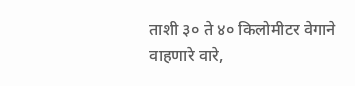ताशी ३० ते ४० किलोमीटर वेगाने वाहणारे वारे,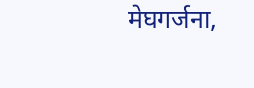मेघगर्जना,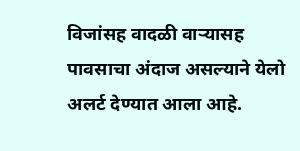विजांसह वादळी वाऱ्यासह पावसाचा अंदाज असल्याने येलो अलर्ट देण्यात आला आहे.